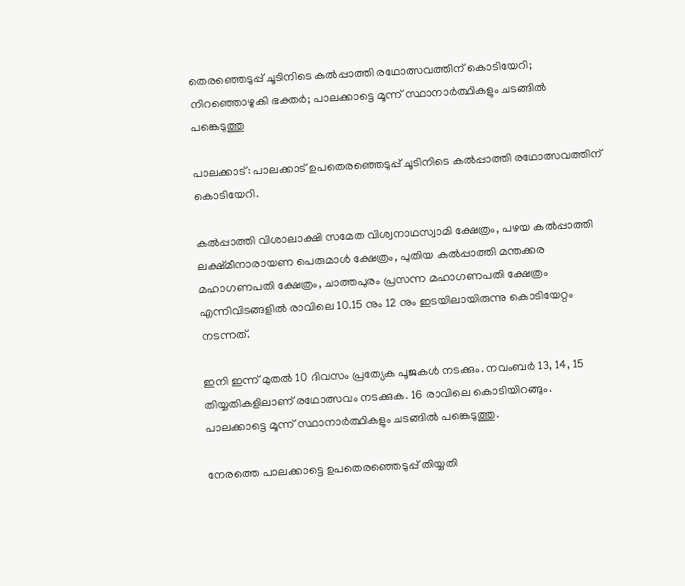തെരഞ്ഞെടുപ്പ് ചൂടിനിടെ കല്‍പ്പാത്തി രഥോത്സവത്തിന് കൊടിയേറി; നിറഞ്ഞൊഴുകി ഭക്തര്‍; പാലക്കാട്ടെ മൂന്ന് സ്ഥാനാര്‍ത്ഥികളും ചടങ്ങില്‍ പങ്കെടുത്തു

പാലക്കാട്: പാലക്കാട് ഉപതെരഞ്ഞെടുപ്പ് ചൂടിനിടെ കല്‍പ്പാത്തി രഥോത്സവത്തിന് കൊടിയേറി.

കല്‍പ്പാത്തി വിശാലാക്ഷി സമേത വിശ്വനാഥസ്വാമി ക്ഷേത്രം, പഴയ കല്‍പ്പാത്തി ലക്ഷ്മീനാരായണ പെരുമാള്‍ ക്ഷേത്രം, പുതിയ കല്‍പ്പാത്തി മന്തക്കര മഹാഗണപതി ക്ഷേത്രം, ചാത്തപുരം പ്രസന്ന മഹാഗണപതി ക്ഷേത്രം എന്നിവിടങ്ങളില്‍ രാവിലെ 10.15 നും 12 നും ഇടയിലായിരുന്നു കൊടിയേറ്റം നടന്നത്.

ഇനി ഇന്ന് മുതല്‍ 10 ദിവസം പ്രത്യേക പൂജകള്‍ നടക്കും. നവംബർ 13, 14, 15 തിയ്യതികളിലാണ് രഥോത്സവം നടക്കുക. 16 രാവിലെ കൊടിയിറങ്ങും.
പാലക്കാട്ടെ മൂന്ന് സ്ഥാനാർത്ഥികളും ചടങ്ങില്‍ പങ്കെടുത്തു.

നേരത്തെ പാലക്കാട്ടെ ഉപതെരഞ്ഞെടുപ്പ് തിയ്യതി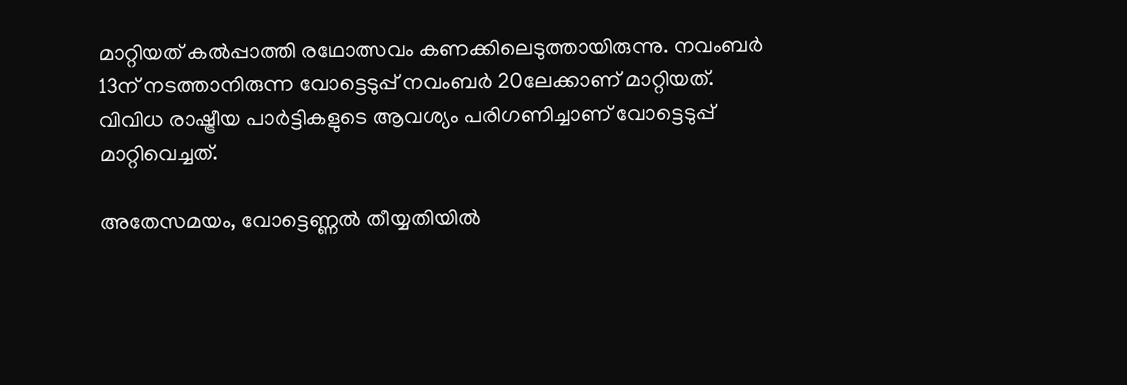മാറ്റിയത് കല്‍പ്പാത്തി രഥോത്സവം കണക്കിലെടുത്തായിരുന്നു. നവംബര്‍ 13ന് നടത്താനിരുന്ന വോട്ടെടുപ്പ് നവംബര്‍ 20ലേക്കാണ് മാറ്റിയത്. വിവിധ രാഷ്ട്രീയ പാര്‍ട്ടികളുടെ ആവശ്യം പരിഗണിച്ചാണ് വോട്ടെടുപ്പ് മാറ്റിവെച്ചത്.

അതേസമയം, വോട്ടെണ്ണല്‍ തീയ്യതിയില്‍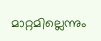മാറ്റമില്ലെന്നും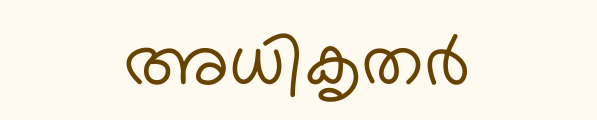അധികൃതർ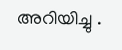അറിയിച്ചു .